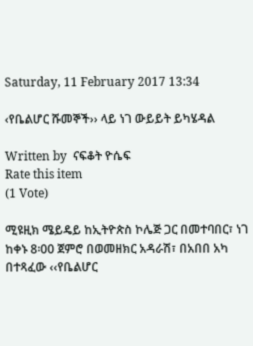Saturday, 11 February 2017 13:34

‹የቤልሆር ሹመኞች›› ላይ ነገ ውይይት ይካሄዳል

Written by  ናፍቆት ዮሴፍ
Rate this item
(1 Vote)

ሚዩዚክ ሜይዴይ ከኢትዮጵስ ኮሌጅ ጋር በመተባበር፣ ነገ ከቀኑ 8፡00 ጀምሮ በወመዘክር አዳራሽ፣ በአበበ አካ በተጻፈው ‹‹የቤልሆር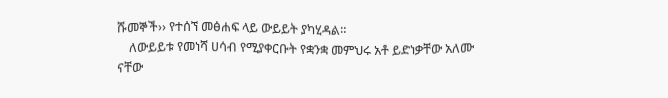ሹመኞች›› የተሰኘ መፅሐፍ ላይ ውይይት ያካሂዳል።
    ለውይይቱ የመነሻ ሀሳብ የሚያቀርቡት የቋንቋ መምህሩ አቶ ይድነቃቸው አለሙ ናቸው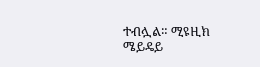ተብሏል። ሚዩዚክ ሜይዴይ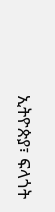ኢትዮጵያ፣ ፍላጎት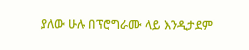ያለው ሁሉ በፕሮግራሙ ላይ እንዲታደም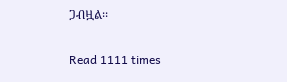ጋብዟል፡፡

Read 1111 times